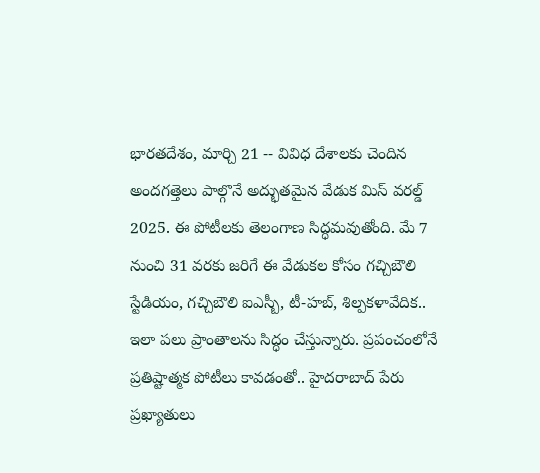భారతదేశం, మార్చి 21 -- వివిధ దేశాలకు చెందిన అందగత్తెలు పాల్గొనే అద్భుతమైన వేడుక మిస్ వరల్డ్ 2025. ఈ పోటీలకు తెలంగాణ సిద్ధమవుతోంది. మే 7 నుంచి 31 వరకు జరిగే ఈ వేడుకల కోసం గచ్చిబౌలి స్టేడియం, గచ్చిబౌలి ఐఎస్బీ, టీ-హబ్, శిల్పకళావేదిక.. ఇలా పలు ప్రాంతాలను సిద్ధం చేస్తున్నారు. ప్రపంచంలోనే ప్రతిష్టాత్మక పోటీలు కావడంతో.. హైదరాబాద్ పేరు ప్రఖ్యాతులు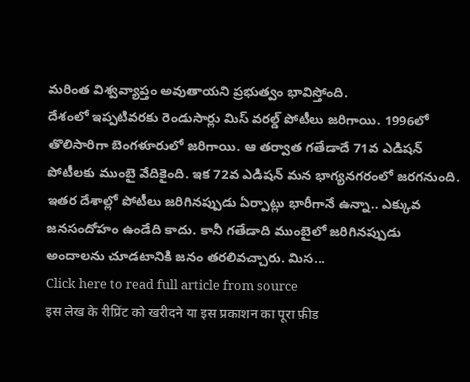మరింత విశ్వవ్యాప్తం అవుతాయని ప్రభుత్వం భావిస్తోంది.
దేశంలో ఇప్పటివరకు రెండుసార్లు మిస్ వరల్డ్ పోటీలు జరిగాయి. 1996లో తొలిసారిగా బెంగళూరులో జరిగాయి. ఆ తర్వాత గతేడాదే 71వ ఎడిషన్ పోటీలకు ముంబై వేదికైంది. ఇక 72వ ఎడిషన్ మన భాగ్యనగరంలో జరగనుంది. ఇతర దేశాల్లో పోటీలు జరిగినప్పుడు ఏర్పాట్లు భారీగానే ఉన్నా.. ఎక్కువ జనసందోహం ఉండేది కాదు. కానీ గతేడాది ముంబైలో జరిగినప్పుడు అందాలను చూడటానికి జనం తరలివచ్చారు. మిస...
Click here to read full article from source
इस लेख के रीप्रिंट को खरीदने या इस प्रकाशन का पूरा फ़ीड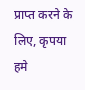प्राप्त करने के लिए, कृपया
हमे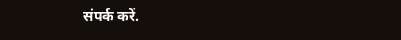संपर्क करें.